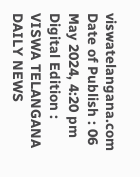viswatelangana.com
Date of Publish : 06 May 2024, 4:20 pm Digital Edition : VISWA TELANGANA DAILY NEWS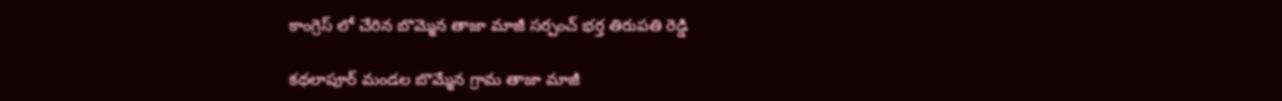కాంగ్రెస్ లో చేరిన బొమ్మెన తాజా మాజీ సర్పంచ్ భర్త తిరుపతి రెడ్డి

కథలాపూర్ మండల బొమ్మేన గ్రామ తాజా మాజీ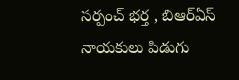సర్పంచ్ భర్త , బిఆర్ఏస్ నాయకులు పిడుగు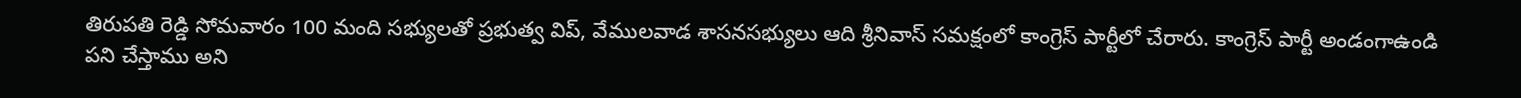తిరుపతి రెడ్డి సోమవారం 100 మంది సభ్యులతో ప్రభుత్వ విప్, వేములవాడ శాసనసభ్యులు ఆది శ్రీనివాస్ సమక్షంలో కాంగ్రెస్ పార్టీలో చేరారు. కాంగ్రెస్ పార్టీ అండంగాఉండి పని చేస్తాము అని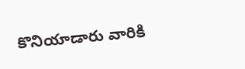కొనియాడారు వారికి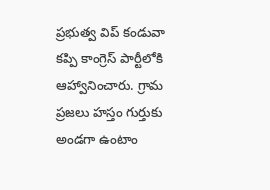ప్రభుత్వ విప్ కండువా కప్పి కాంగ్రెస్ పార్టీలోకి ఆహ్వానించారు. గ్రామ ప్రజలు హస్తం గుర్తుకు అండగా ఉంటాం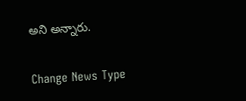అని అన్నారు.

Change News Type